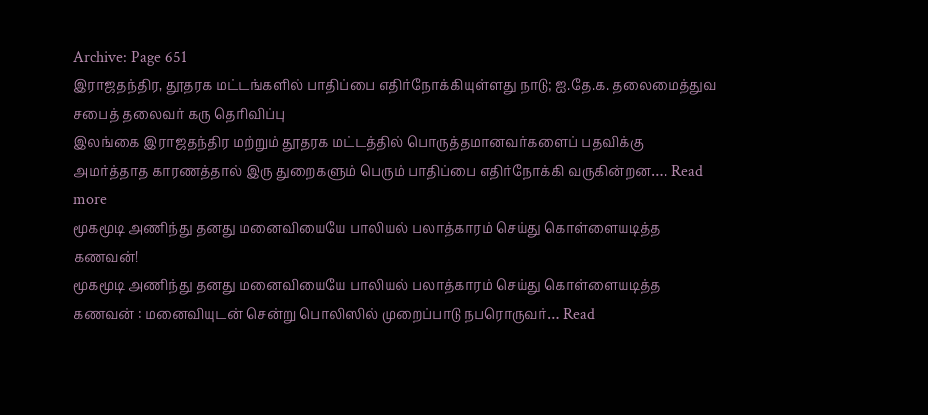Archive: Page 651
இராஜதந்திர, தூதரக மட்டங்களில் பாதிப்பை எதிர்நோக்கியுள்ளது நாடு; ஐ.தே.க. தலைமைத்துவ சபைத் தலைவர் கரு தெரிவிப்பு
இலங்கை இராஜதந்திர மற்றும் தூதரக மட்டத்தில் பொருத்தமானவர்களைப் பதவிக்கு அமர்த்தாத காரணத்தால் இரு துறைகளும் பெரும் பாதிப்பை எதிர்நோக்கி வருகின்றன…. Read more
மூகமூடி அணிந்து தனது மனைவியையே பாலியல் பலாத்காரம் செய்து கொள்ளையடித்த கணவன்!
மூகமூடி அணிந்து தனது மனைவியையே பாலியல் பலாத்காரம் செய்து கொள்ளையடித்த கணவன் : மனைவியுடன் சென்று பொலிஸில் முறைப்பாடு நபரொருவர்… Read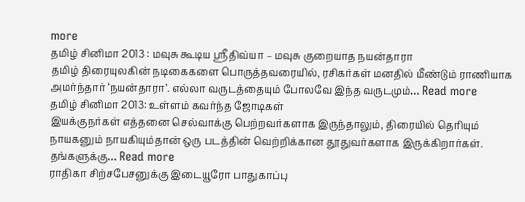more
தமிழ் சினிமா 2013 : மவுசு கூடிய ஸ்ரீதிவ்யா – மவுசு குறையாத நயன்தாரா
தமிழ் திரையுலகின் நடிகைகளை பொருத்தவரையில், ரசிகர்கள் மனதில் மீண்டும் ராணியாக அமர்ந்தார் ‘நயன்தாரா’. எல்லா வருடத்தையும் போலவே இந்த வருடமும்… Read more
தமிழ் சினிமா 2013: உள்ளம் கவர்ந்த ஜோடிகள்
இயக்குநர்கள் எத்தனை செல்வாக்கு பெற்றவர்களாக இருந்தாலும், திரையில் தெரியும் நாயகனும் நாயகியும்தான் ஒரு படத்தின் வெற்றிக்கான தூதுவர்களாக இருக்கிறார்கள். தங்களுக்கு… Read more
ராதிகா சிற்சபேசனுக்கு இடையூரோ பாதுகாப்பு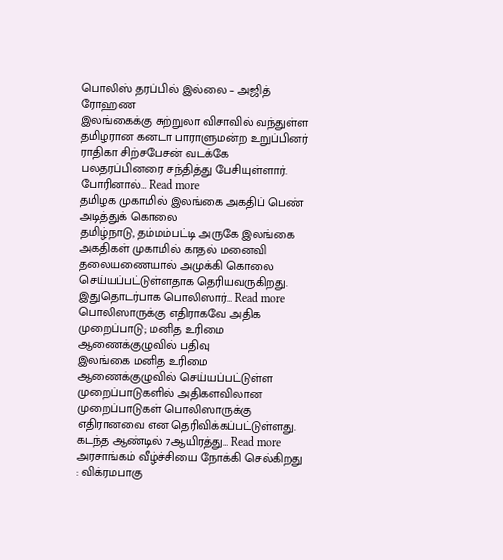பொலிஸ் தரப்பில் இல்லை – அஜித் ரோஹண
இலங்கைக்கு சுற்றுலா விசாவில் வந்துள்ள தமிழரான கனடா பாராளுமன்ற உறுப்பினர் ராதிகா சிற்சபேசன் வடக்கே பலதரப்பினரை சந்தித்து பேசியுள்ளார். போரினால்… Read more
தமிழக முகாமில் இலங்கை அகதிப் பெண் அடித்துக் கொலை
தமிழ்நாடு, தம்மம்பட்டி அருகே இலங்கை அகதிகள் முகாமில் காதல் மனைவி தலையணையால் அமுக்கி கொலை செய்யப்பட்டுள்ளதாக தெரியவருகிறது. இதுதொடர்பாக பொலிஸார்… Read more
பொலிஸாருக்கு எதிராகவே அதிக முறைப்பாடு; மனித உரிமை ஆணைக்குழுவில் பதிவு
இலங்கை மனித உரிமை ஆணைக்குழுவில் செய்யப்பட்டுள்ள முறைப்பாடுகளில் அதிகளவிலான முறைப்பாடுகள் பொலிஸாருக்கு எதிரானவை என தெரிவிக்கப்பட்டுள்ளது. கடந்த ஆண்டில் 7ஆயிரத்து… Read more
அரசாங்கம் வீழ்ச்சியை நோக்கி செல்கிறது : விக்ரமபாகு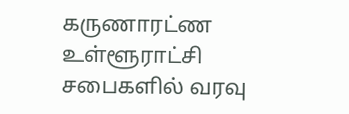கருணாரட்ண
உள்ளூராட்சி சபைகளில் வரவு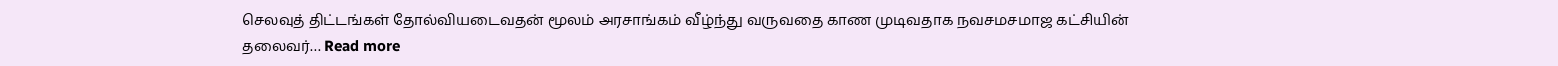செலவுத் திட்டங்கள் தோல்வியடைவதன் மூலம் அரசாங்கம் வீழ்ந்து வருவதை காண முடிவதாக நவசமசமாஜ கட்சியின் தலைவர்… Read more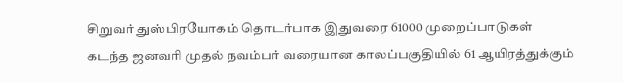சிறுவர் துஸ்பிரயோகம் தொடர்பாக இதுவரை 61000 முறைப்பாடுகள்
கடந்த ஜனவரி முதல் நவம்பர் வரையான காலப்பகுதியில் 61 ஆயிரத்துக்கும்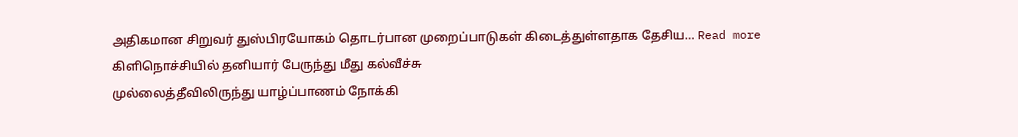அதிகமான சிறுவர் துஸ்பிரயோகம் தொடர்பான முறைப்பாடுகள் கிடைத்துள்ளதாக தேசிய… Read more
கிளிநொச்சியில் தனியார் பேருந்து மீது கல்வீச்சு
முல்லைத்தீவிலிருந்து யாழ்ப்பாணம் நோக்கி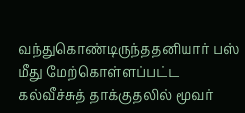வந்துகொண்டிருந்ததனியார் பஸ் மீது மேற்கொள்ளப்பட்ட கல்வீச்சுத் தாக்குதலில் மூவர்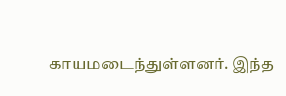காயமடைந்துள்ளனர். இந்த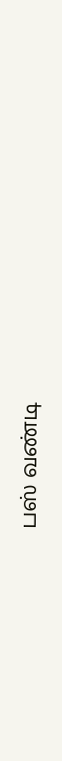பஸ் வண்டி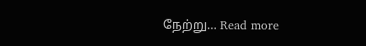நேற்று… Read more